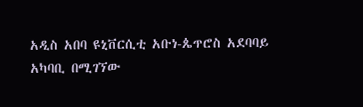አዲስ አበባ ዩኒቨርሲቲ አቡነ-ጴጥሮስ አደባባይ አካባቢ በሚገኘው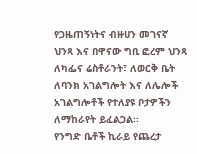የጋዜጠኝነትና ብዙሀን መገናኛ ህንጻ እና በዋናው ግቢ ፎረም ህንጻ ለካፌና ሬስቶራንት፣ ለወርቅ ቤት ለባንክ አገልግሎት እና ለሌሎች አገልግሎቶች የተለያዩ ቦታዎችን ለማከራየት ይፈልጋል፡፡
የንግድ ቤቶች ኪራይ የጨረታ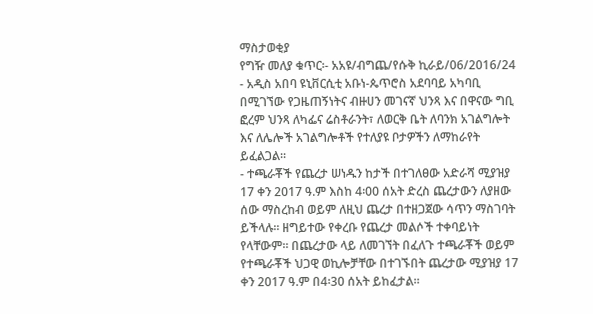ማስታወቂያ
የግዥ መለያ ቁጥር፡- አአዩ/ብግጨ/የሱቅ ኪራይ/06/2016/24
- አዲስ አበባ ዩኒቨርሲቲ አቡነ-ጴጥሮስ አደባባይ አካባቢ በሚገኘው የጋዜጠኝነትና ብዙሀን መገናኛ ህንጻ እና በዋናው ግቢ ፎረም ህንጻ ለካፌና ሬስቶራንት፣ ለወርቅ ቤት ለባንክ አገልግሎት እና ለሌሎች አገልግሎቶች የተለያዩ ቦታዎችን ለማከራየት ይፈልጋል፡፡
- ተጫራቾች የጨረታ ሠነዱን ከታች በተገለፀው አድራሻ ሚያዝያ 17 ቀን 2017 ዓ.ም እስከ 4፡00 ሰአት ድረስ ጨረታውን ለያዘው ሰው ማስረከብ ወይም ለዚህ ጨረታ በተዘጋጀው ሳጥን ማስገባት ይችላሉ፡፡ ዘግይተው የቀረቡ የጨረታ መልሶች ተቀባይነት የላቸውም፡፡ በጨረታው ላይ ለመገኘት በፈለጉ ተጫራቾች ወይም የተጫራቾች ህጋዊ ወኪሎቻቸው በተገኙበት ጨረታው ሚያዝያ 17 ቀን 2017 ዓ.ም በ4፡30 ሰአት ይከፈታል።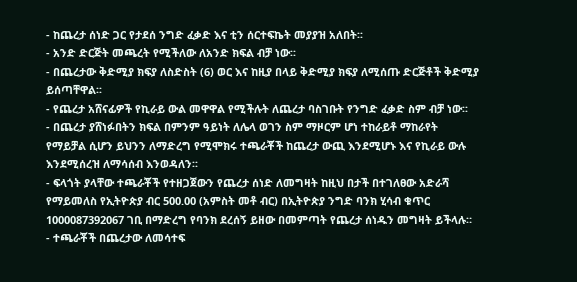- ከጨረታ ሰነድ ጋር የታደሰ ንግድ ፈቃድ እና ቲን ሰርተፍኬት መያያዝ አለበት፡፡
- አንድ ድርጅት መጫረት የሚችለው ለአንድ ክፍል ብቻ ነው፡፡
- በጨረታው ቅድሚያ ክፍያ ለስድስት (6) ወር እና ከዚያ በላይ ቅድሚያ ክፍያ ለሚሰጡ ድርጅቶች ቅድሚያ ይሰጣቸዋል፡፡
- የጨረታ አሸናፊዎች የኪራይ ውል መዋዋል የሚችሉት ለጨረታ ባስገቡት የንግድ ፈቃድ ስም ብቻ ነው፡፡
- በጨረታ ያሸነፉበትን ክፍል በምንም ዓይነት ለሌላ ወገን ስም ማዞርም ሆነ ተከራይቶ ማከራየት የማይቻል ሲሆን ይህንን ለማድረግ የሚሞክሩ ተጫራቾች ከጨረታ ውጪ እንደሚሆኑ እና የኪራይ ውሉ እንደሚሰረዝ ለማሳሰብ እንወዳለን፡፡
- ፍላጎት ያላቸው ተጫራቾች የተዘጋጀውን የጨረታ ሰነድ ለመግዛት ከዚህ በታች በተገለፀው አድራሻ የማይመለስ የኢትዮጵያ ብር 500.00 (አምስት መቶ ብር) በኢትዮጵያ ንግድ ባንክ ሂሳብ ቁጥር 1000087392067 ገቢ በማድረግ የባንክ ደረሰኝ ይዘው በመምጣት የጨረታ ሰነዱን መግዛት ይችላሉ።
- ተጫራቾች በጨረታው ለመሳተፍ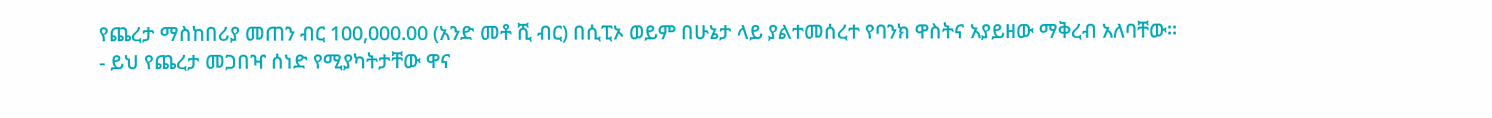የጨረታ ማስከበሪያ መጠን ብር 100,000.00 (አንድ መቶ ሺ ብር) በሲፒኦ ወይም በሁኔታ ላይ ያልተመሰረተ የባንክ ዋስትና አያይዘው ማቅረብ አለባቸው።
- ይህ የጨረታ መጋበዣ ሰነድ የሚያካትታቸው ዋና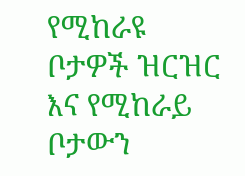የሚከራዩ ቦታዎች ዝርዝር እና የሚከራይ ቦታውን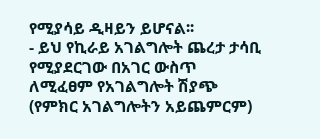የሚያሳይ ዲዛይን ይሆናል፡፡
- ይህ የኪራይ አገልግሎት ጨረታ ታሳቢ የሚያደርገው በአገር ውስጥ ለሚፈፀም የአገልግሎት ሽያጭ (የምክር አገልግሎትን አይጨምርም)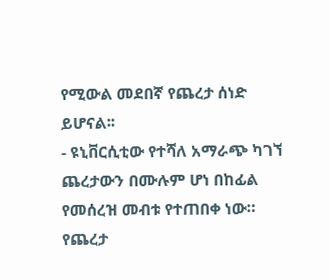የሚውል መደበኛ የጨረታ ሰነድ ይሆናል፡፡
- ዩኒቨርሲቲው የተሻለ አማራጭ ካገኘ ጨረታውን በሙሉም ሆነ በከፊል የመሰረዝ መብቱ የተጠበቀ ነው።
የጨረታ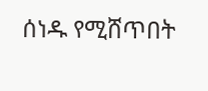ሰነዱ የሚሸጥበት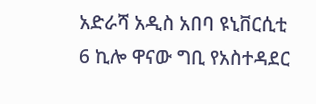አድራሻ አዲስ አበባ ዩኒቨርሲቲ 6 ኪሎ ዋናው ግቢ የአስተዳደር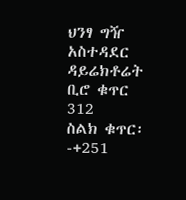ህንፃ ግዥ አስተዳደር ዳይሬክቶሬት ቢሮ ቁጥር 312
ስልክ ቁጥር፡-+251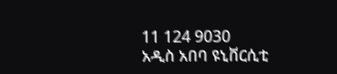11 124 9030
አዲስ አበባ ዩኒቨርሲቲ